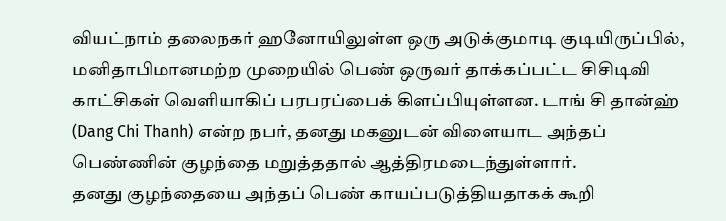வியட்நாம் தலைநகர் ஹனோயிலுள்ள ஒரு அடுக்குமாடி குடியிருப்பில், மனிதாபிமானமற்ற முறையில் பெண் ஒருவர் தாக்கப்பட்ட சிசிடிவி காட்சிகள் வெளியாகிப் பரபரப்பைக் கிளப்பியுள்ளன. டாங் சி தான்ஹ் (Dang Chi Thanh) என்ற நபர், தனது மகனுடன் விளையாட அந்தப் பெண்ணின் குழந்தை மறுத்ததால் ஆத்திரமடைந்துள்ளார்.
தனது குழந்தையை அந்தப் பெண் காயப்படுத்தியதாகக் கூறி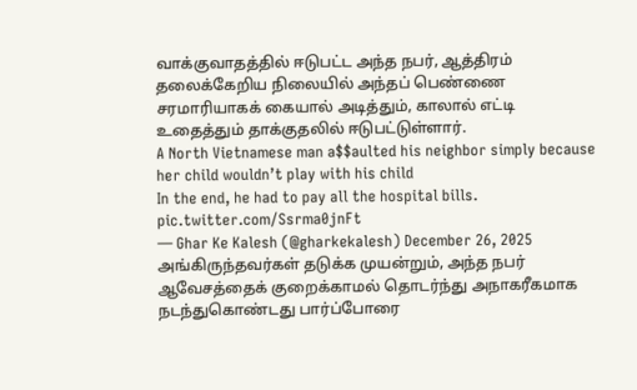வாக்குவாதத்தில் ஈடுபட்ட அந்த நபர், ஆத்திரம் தலைக்கேறிய நிலையில் அந்தப் பெண்ணை சரமாரியாகக் கையால் அடித்தும், காலால் எட்டி உதைத்தும் தாக்குதலில் ஈடுபட்டுள்ளார்.
A North Vietnamese man a$$aulted his neighbor simply because her child wouldn’t play with his child
In the end, he had to pay all the hospital bills. pic.twitter.com/Ssrma0jnFt
— Ghar Ke Kalesh (@gharkekalesh) December 26, 2025
அங்கிருந்தவர்கள் தடுக்க முயன்றும், அந்த நபர் ஆவேசத்தைக் குறைக்காமல் தொடர்ந்து அநாகரீகமாக நடந்துகொண்டது பார்ப்போரை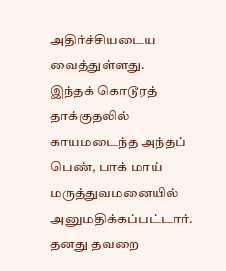அதிர்ச்சியடைய வைத்துள்ளது.
இந்தக் கொடூரத் தாக்குதலில் காயமடைந்த அந்தப் பெண், பாக் மாய் மருத்துவமனையில் அனுமதிக்கப்பட்டார். தனது தவறை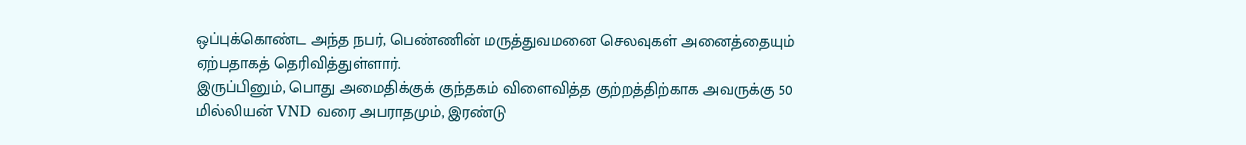ஒப்புக்கொண்ட அந்த நபர், பெண்ணின் மருத்துவமனை செலவுகள் அனைத்தையும் ஏற்பதாகத் தெரிவித்துள்ளார்.
இருப்பினும், பொது அமைதிக்குக் குந்தகம் விளைவித்த குற்றத்திற்காக அவருக்கு 50 மில்லியன் VND வரை அபராதமும், இரண்டு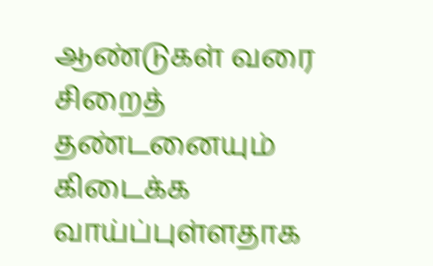ஆண்டுகள் வரை சிறைத் தண்டனையும் கிடைக்க வாய்ப்புள்ளதாக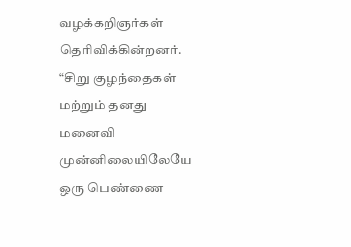வழக்கறிஞர்கள் தெரிவிக்கின்றனர்.
“சிறு குழந்தைகள் மற்றும் தனது மனைவி முன்னிலையிலேயே ஒரு பெண்ணை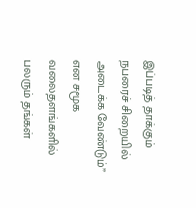இப்படித் தாக்கும் நபரைச் சிறையில் அடைக்க வேண்டும்” என சமூக வலைதளங்களில் பலரும் தங்கள்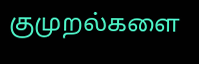குமுறல்களை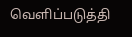வெளிப்படுத்தி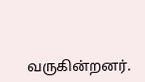வருகின்றனர்.